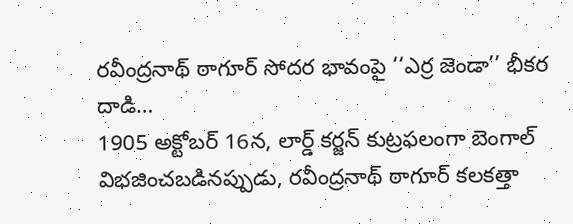రవీంద్రనాథ్ ఠాగూర్ సోదర భావంపై ‘‘ఎర్ర జెండా’’ భీకర దాడి…
1905 అక్టోబర్ 16న, లార్డ్ కర్జన్ కుట్రఫలంగా బెంగాల్ విభజించబడినప్పుడు, రవీంద్రనాథ్ ఠాగూర్ కలకత్తా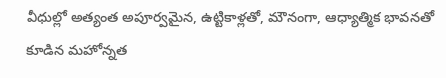వీధుల్లో అత్యంత అపూర్వమైన, ఉట్టికాళ్లతో, మౌనంగా, ఆధ్యాత్మిక భావనతో కూడిన మహోన్నత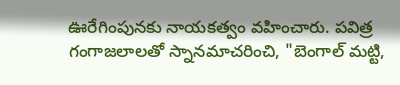ఊరేగింపునకు నాయకత్వం వహించారు. పవిత్ర గంగాజలాలతో స్నానమాచరించి, "బెంగాల్ మట్టి,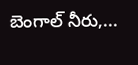బెంగాల్ నీరు,...